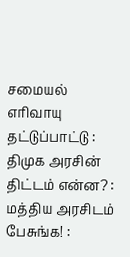சமையல் எரிவாயு தட்டுப்பாட்டு : திமுக அரசின் திட்டம் என்ன? : மத்திய அரசிடம் பேசுங்க! :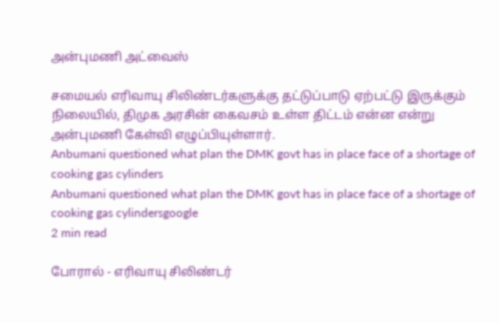அன்புமணி அட்வைஸ்

சமையல் எரிவாயு சிலிண்டர்களுக்கு தட்டுப்பாடு ஏற்பட்டு இருக்கும் நிலையில், திமுக அரசின் கைவசம் உள்ள திட்டம் என்ன என்று அன்புமணி கேள்வி எழுப்பியுள்ளார்.
Anbumani questioned what plan the DMK govt has in place face of a shortage of cooking gas cylinders
Anbumani questioned what plan the DMK govt has in place face of a shortage of cooking gas cylindersgoogle
2 min read

போரால் - எரிவாயு சிலிண்டர்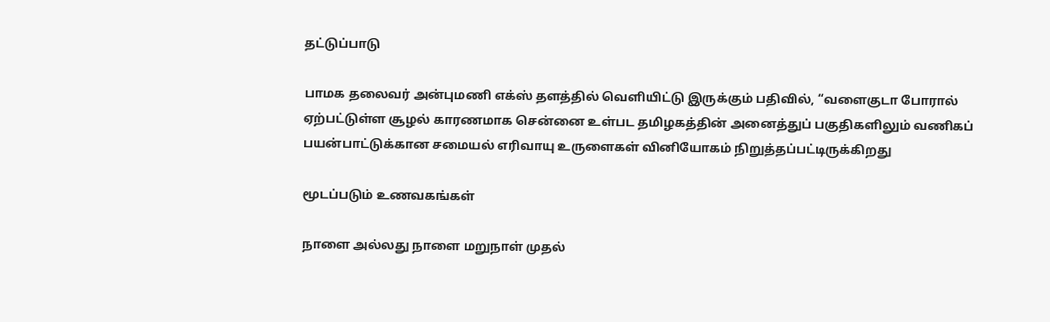தட்டுப்பாடு

பாமக தலைவர் அன்புமணி எக்ஸ் தளத்தில் வெளியிட்டு இருக்கும் பதிவில், “வளைகுடா போரால் ஏற்பட்டுள்ள சூழல் காரணமாக சென்னை உள்பட தமிழகத்தின் அனைத்துப் பகுதிகளிலும் வணிகப் பயன்பாட்டுக்கான சமையல் எரிவாயு உருளைகள் வினியோகம் நிறுத்தப்பட்டிருக்கிறது

மூடப்படும் உணவகங்கள்

நாளை அல்லது நாளை மறுநாள் முதல்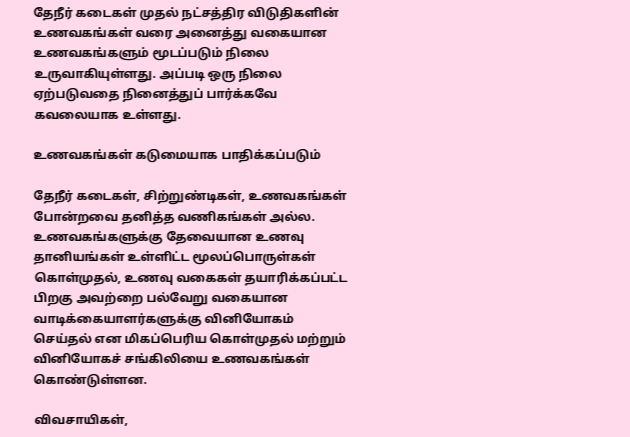தேநீர் கடைகள் முதல் நட்சத்திர விடுதிகளின் உணவகங்கள் வரை அனைத்து வகையான உணவகங்களும் மூடப்படும் நிலை உருவாகியுள்ளது. அப்படி ஒரு நிலை ஏற்படுவதை நினைத்துப் பார்க்கவே கவலையாக உள்ளது.

உணவகங்கள் கடுமையாக பாதிக்கப்படும்

தேநீர் கடைகள், சிற்றுண்டிகள், உணவகங்கள் போன்றவை தனித்த வணிகங்கள் அல்ல. உணவகங்களுக்கு தேவையான உணவு தானியங்கள் உள்ளிட்ட மூலப்பொருள்கள் கொள்முதல், உணவு வகைகள் தயாரிக்கப்பட்ட பிறகு அவற்றை பல்வேறு வகையான வாடிக்கையாளர்களுக்கு வினியோகம் செய்தல் என மிகப்பெரிய கொள்முதல் மற்றும் வினியோகச் சங்கிலியை உணவகங்கள் கொண்டுள்ளன.

விவசாயிகள்,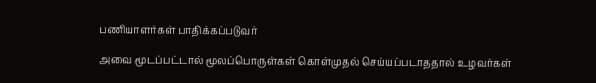பணியாளர்கள் பாதிக்கப்படுவர்

அவை மூடப்பட்டால் மூலப்பொருள்கள் கொள்முதல் செய்யப்படாததால் உழவர்கள்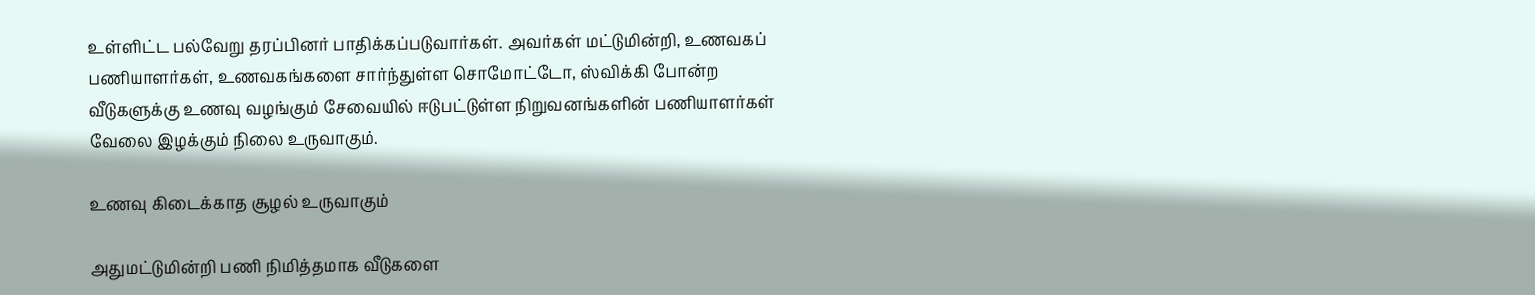உள்ளிட்ட பல்வேறு தரப்பினர் பாதிக்கப்படுவார்கள். அவர்கள் மட்டுமின்றி, உணவகப் பணியாளர்கள், உணவகங்களை சார்ந்துள்ள சொமோட்டோ, ஸ்விக்கி போன்ற வீடுகளுக்கு உணவு வழங்கும் சேவையில் ஈடுபட்டுள்ள நிறுவனங்களின் பணியாளர்கள் வேலை இழக்கும் நிலை உருவாகும்.

உணவு கிடைக்காத சூழல் உருவாகும்

அதுமட்டுமின்றி பணி நிமித்தமாக வீடுகளை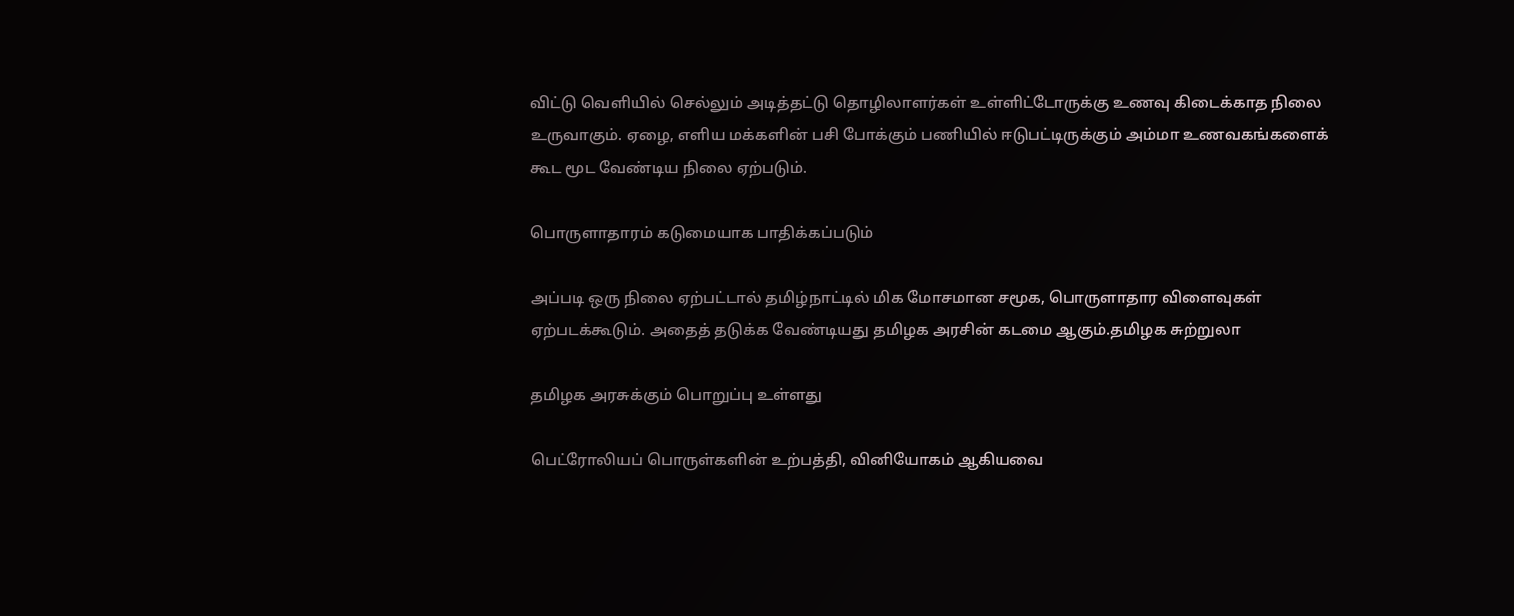விட்டு வெளியில் செல்லும் அடித்தட்டு தொழிலாளர்கள் உள்ளிட்டோருக்கு உணவு கிடைக்காத நிலை உருவாகும். ஏழை, எளிய மக்களின் பசி போக்கும் பணியில் ஈடுபட்டிருக்கும் அம்மா உணவகங்களைக் கூட மூட வேண்டிய நிலை ஏற்படும்.

பொருளாதாரம் கடுமையாக பாதிக்கப்படும்

அப்படி ஒரு நிலை ஏற்பட்டால் தமிழ்நாட்டில் மிக மோசமான சமூக, பொருளாதார விளைவுகள் ஏற்படக்கூடும். அதைத் தடுக்க வேண்டியது தமிழக அரசின் கடமை ஆகும்.தமிழக சுற்றுலா

தமிழக அரசுக்கும் பொறுப்பு உள்ளது

பெட்ரோலியப் பொருள்களின் உற்பத்தி, வினியோகம் ஆகியவை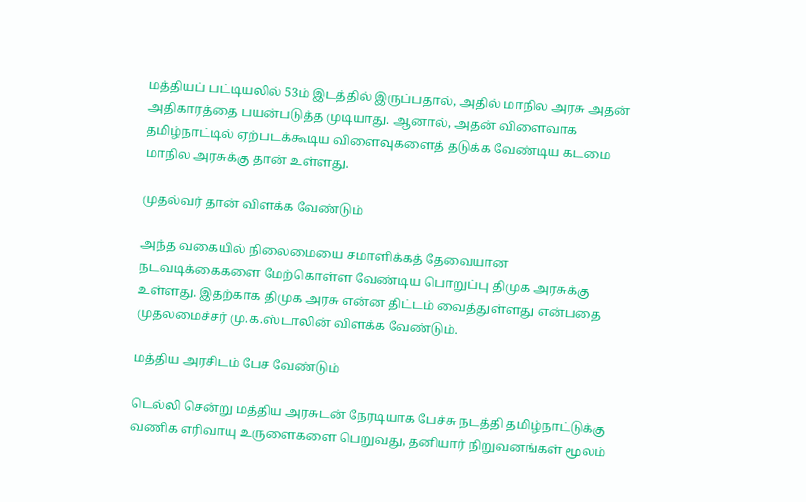மத்தியப் பட்டியலில் 53ம் இடத்தில் இருப்பதால், அதில் மாநில அரசு அதன் அதிகாரத்தை பயன்படுத்த முடியாது. ஆனால், அதன் விளைவாக தமிழ்நாட்டில் ஏற்படக்கூடிய விளைவுகளைத் தடுக்க வேண்டிய கடமை மாநில அரசுக்கு தான் உள்ளது.

முதல்வர் தான் விளக்க வேண்டும்

அந்த வகையில் நிலைமையை சமாளிக்கத் தேவையான நடவடிக்கைகளை மேற்கொள்ள வேண்டிய பொறுப்பு திமுக அரசுக்கு உள்ளது. இதற்காக திமுக அரசு என்ன திட்டம் வைத்துள்ளது என்பதை முதலமைச்சர் மு.க.ஸ்டாலின் விளக்க வேண்டும்.

மத்திய அரசிடம் பேச வேண்டும்

டெல்லி சென்று மத்திய அரசுடன் நேரடியாக பேச்சு நடத்தி தமிழ்நாட்டுக்கு வணிக எரிவாயு உருளைகளை பெறுவது, தனியார் நிறுவனங்கள் மூலம்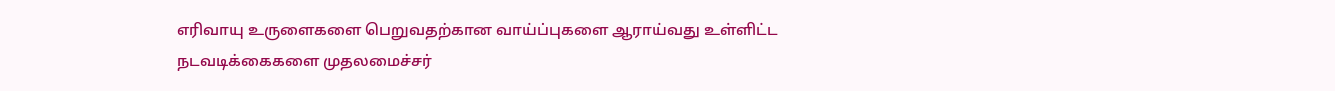எரிவாயு உருளைகளை பெறுவதற்கான வாய்ப்புகளை ஆராய்வது உள்ளிட்ட நடவடிக்கைகளை முதலமைச்சர்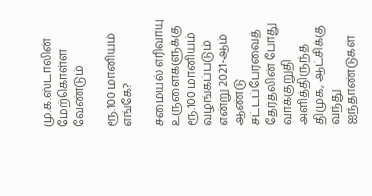மு.க.ஸ்டாலின் மேற்கொள்ள வேண்டும்

ரூ.100 மானியம் எங்கே?

சமையல் எரிவாயு உருளைகளுக்கு ரூ.100 மானியம் வழங்கப்படும் என்று 2021-ஆம் ஆண்டு சட்டப்பேரவைத் தேர்தலின் போது வாக்குறுதி அளித்திருந்த திமுக, ஆட்சிக்கு வந்து ஐந்தாண்டுகள்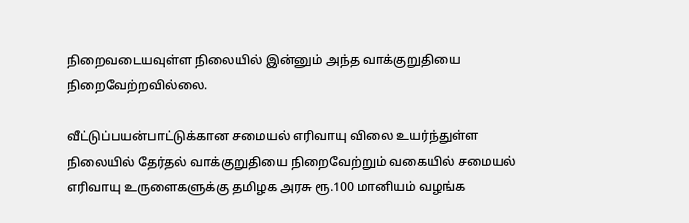நிறைவடையவுள்ள நிலையில் இன்னும் அந்த வாக்குறுதியை நிறைவேற்றவில்லை.

வீட்டுப்பயன்பாட்டுக்கான சமையல் எரிவாயு விலை உயர்ந்துள்ள நிலையில் தேர்தல் வாக்குறுதியை நிறைவேற்றும் வகையில் சமையல் எரிவாயு உருளைகளுக்கு தமிழக அரசு ரூ.100 மானியம் வழங்க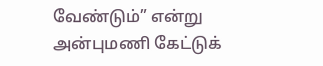வேண்டும்” என்று அன்புமணி கேட்டுக்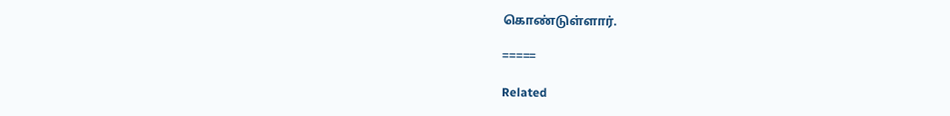கொண்டுள்ளார்.

=====

Related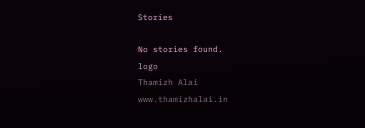Stories

No stories found.
logo
Thamizh Alai
www.thamizhalai.in